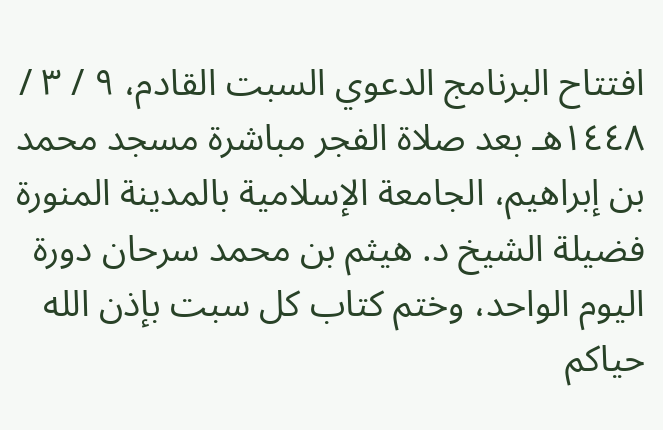افتتاح البرنامج الدعوي السبت القادم، ٩ / ٣ / ١٤٤٨هـ بعد صلاة الفجر مباشرة مسجد محمد بن إبراهيم، الجامعة الإسلامية بالمدينة المنورة فضيلة الشيخ د. هيثم بن محمد سرحان دورة اليوم الواحد، وختم كتاب كل سبت بإذن الله حياكم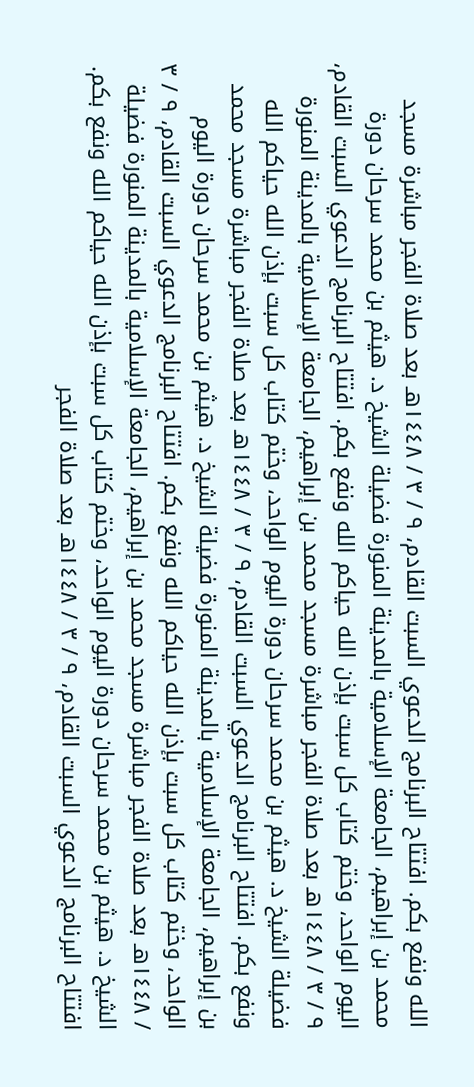الله ونفع بكم. افتتاح البرنامج الدعوي السبت القادم، ٩ / ٣ / ١٤٤٨هـ بعد صلاة الفجر مباشرة مسجد محمد بن إبراهيم، الجامعة الإسلامية بالمدينة المنورة فضيلة الشيخ د. هيثم بن محمد سرحان دورة اليوم الواحد، وختم كتاب كل سبت بإذن الله حياكم الله ونفع بكم. افتتاح البرنامج الدعوي السبت القادم، ٩ / ٣ / ١٤٤٨هـ بعد صلاة الفجر مباشرة مسجد محمد بن إبراهيم، الجامعة الإسلامية بالمدينة المنورة فضيلة الشيخ د. هيثم بن محمد سرحان دورة اليوم الواحد، وختم كتاب كل سبت بإذن الله حياكم الله ونفع بكم. افتتاح البرنامج الدعوي السبت القادم، ٩ / ٣ / ١٤٤٨هـ بعد صلاة الفجر مباشرة مسجد محمد بن إبراهيم، الجامعة الإسلامية بالمدينة المنورة فضيلة الشيخ د. هيثم بن محمد سرحان دورة اليوم الواحد، وختم كتاب كل سبت بإذن الله حياكم الله ونفع بكم. افتتاح البرنامج الدعوي السبت القادم، ٩ / ٣ / ١٤٤٨هـ بعد صلاة الفجر مباشرة مسجد محمد بن إبراهيم، الجامعة الإسلامية بالمدينة المنورة فضيلة الشيخ د. هيثم بن محمد سرحان دورة اليوم الواحد، وختم كتاب كل سبت بإذن الله حياكم الله ونفع بكم. افتتاح البرنامج الدعوي السبت القادم، ٩ / ٣ / ١٤٤٨هـ بعد صلاة الفجر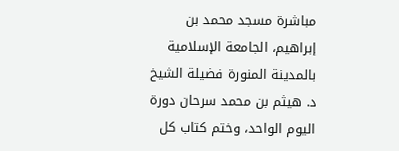مباشرة مسجد محمد بن إبراهيم، الجامعة الإسلامية بالمدينة المنورة فضيلة الشيخ د. هيثم بن محمد سرحان دورة اليوم الواحد، وختم كتاب كل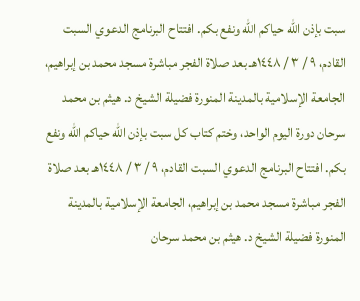سبت بإذن الله حياكم الله ونفع بكم. افتتاح البرنامج الدعوي السبت القادم، ٩ / ٣ / ١٤٤٨هـ بعد صلاة الفجر مباشرة مسجد محمد بن إبراهيم، الجامعة الإسلامية بالمدينة المنورة فضيلة الشيخ د. هيثم بن محمد سرحان دورة اليوم الواحد، وختم كتاب كل سبت بإذن الله حياكم الله ونفع بكم. افتتاح البرنامج الدعوي السبت القادم، ٩ / ٣ / ١٤٤٨هـ بعد صلاة الفجر مباشرة مسجد محمد بن إبراهيم، الجامعة الإسلامية بالمدينة المنورة فضيلة الشيخ د. هيثم بن محمد سرحان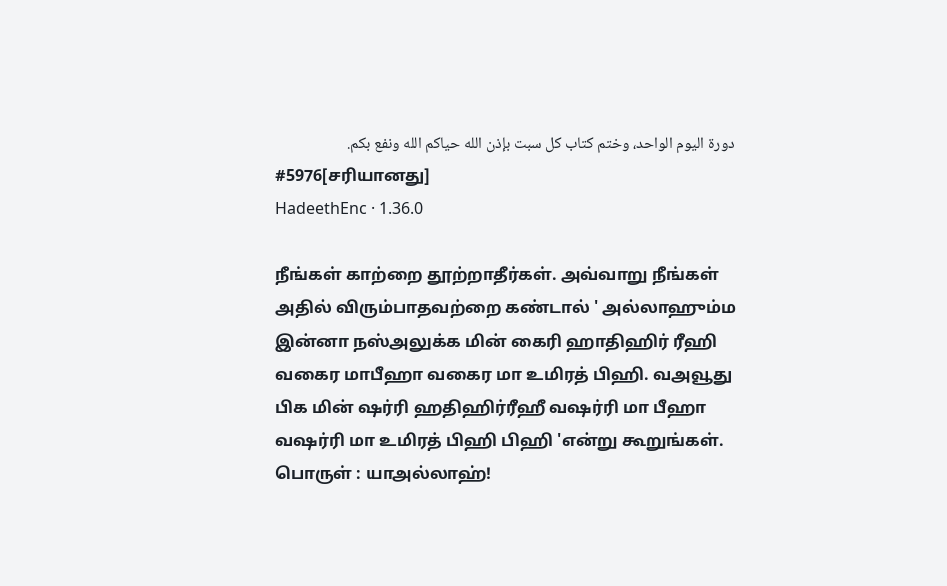دورة اليوم الواحد، وختم كتاب كل سبت بإذن الله حياكم الله ونفع بكم.
#5976[சரியானது]
HadeethEnc · 1.36.0

நீங்கள் காற்றை தூற்றாதீர்கள். அவ்வாறு நீங்கள் அதில் விரும்பாதவற்றை கண்டால் ' அல்லாஹும்ம இன்னா நஸ்அலுக்க மின் கைரி ஹாதிஹிர் ரீஹி வகைர மாபீஹா வகைர மா உமிரத் பிஹி. வஅவூது பிக மின் ஷர்ரி ஹதிஹிர்ரீஹீ வஷர்ரி மா பீஹா வஷர்ரி மா உமிரத் பிஹி பிஹி 'என்று கூறுங்கள். பொருள் : யாஅல்லாஹ்!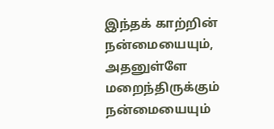இந்தக் காற்றின் நன்மையையும், அதனுள்ளே மறைந்திருக்கும் நன்மையையும்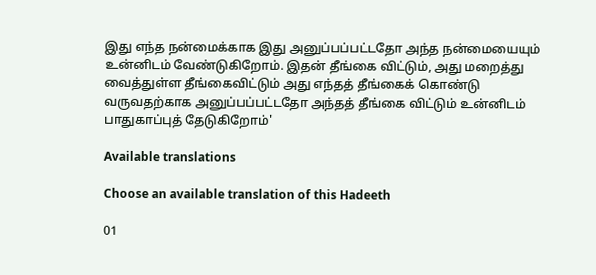இது எந்த நன்மைக்காக இது அனுப்பப்பட்டதோ அந்த நன்மையையும் உன்னிடம் வேண்டுகிறோம். இதன் தீங்கை விட்டும், அது மறைத்து வைத்துள்ள தீங்கைவிட்டும் அது எந்தத் தீங்கைக் கொண்டு வருவதற்காக அனுப்பப்பட்டதோ அந்தத் தீங்கை விட்டும் உன்னிடம் பாதுகாப்புத் தேடுகிறோம்'

Available translations

Choose an available translation of this Hadeeth

01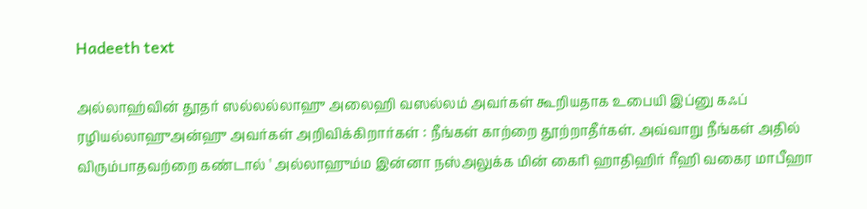Hadeeth text

அல்லாஹ்வின் தூதர் ஸல்லல்லாஹு அலைஹி வஸல்லம் அவர்கள் கூறியதாக உபையி இப்னு கஃப் ரழியல்லாஹுஅன்ஹு அவர்கள் அறிவிக்கிறார்கள் : நீங்கள் காற்றை தூற்றாதீர்கள். அவ்வாறு நீங்கள் அதில் விரும்பாதவற்றை கண்டால் ' அல்லாஹும்ம இன்னா நஸ்அலுக்க மின் கைரி ஹாதிஹிர் ரீஹி வகைர மாபீஹா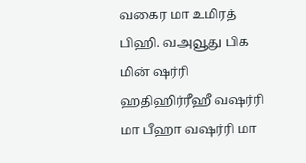வகைர மா உமிரத் பிஹி. வஅவூது பிக மின் ஷர்ரி ஹதிஹிர்ரீஹீ வஷர்ரி மா பீஹா வஷர்ரி மா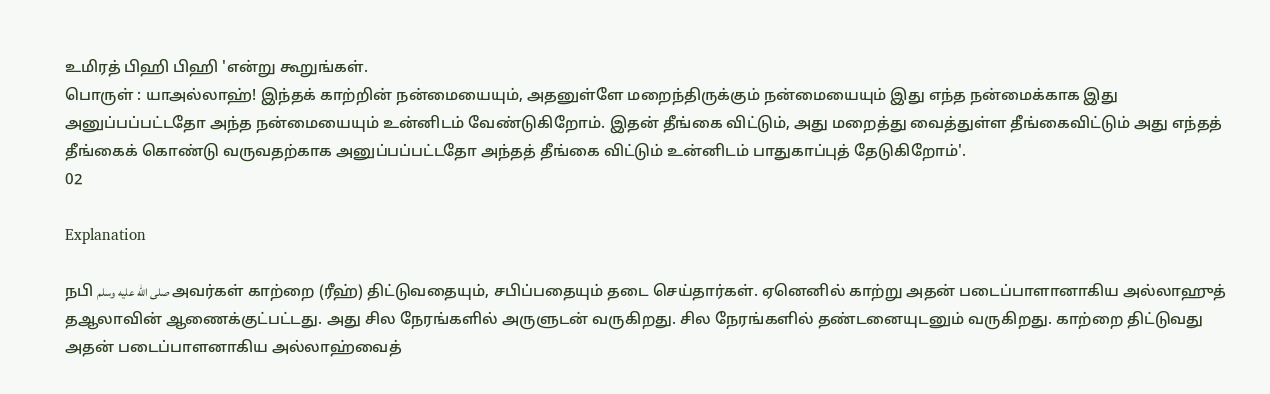உமிரத் பிஹி பிஹி 'என்று கூறுங்கள்.
பொருள் : யாஅல்லாஹ்! இந்தக் காற்றின் நன்மையையும், அதனுள்ளே மறைந்திருக்கும் நன்மையையும் இது எந்த நன்மைக்காக இது அனுப்பப்பட்டதோ அந்த நன்மையையும் உன்னிடம் வேண்டுகிறோம். இதன் தீங்கை விட்டும், அது மறைத்து வைத்துள்ள தீங்கைவிட்டும் அது எந்தத் தீங்கைக் கொண்டு வருவதற்காக அனுப்பப்பட்டதோ அந்தத் தீங்கை விட்டும் உன்னிடம் பாதுகாப்புத் தேடுகிறோம்'.
02

Explanation

நபி صلى الله عليه وسلم அவர்கள் காற்றை (ரீஹ்) திட்டுவதையும், சபிப்பதையும் தடை செய்தார்கள். ஏனெனில் காற்று அதன் படைப்பாளானாகிய அல்லாஹுத் தஆலாவின் ஆணைக்குட்பட்டது. அது சில நேரங்களில் அருளுடன் வருகிறது. சில நேரங்களில் தண்டனையுடனும் வருகிறது. காற்றை திட்டுவது அதன் படைப்பாளனாகிய அல்லாஹ்வைத்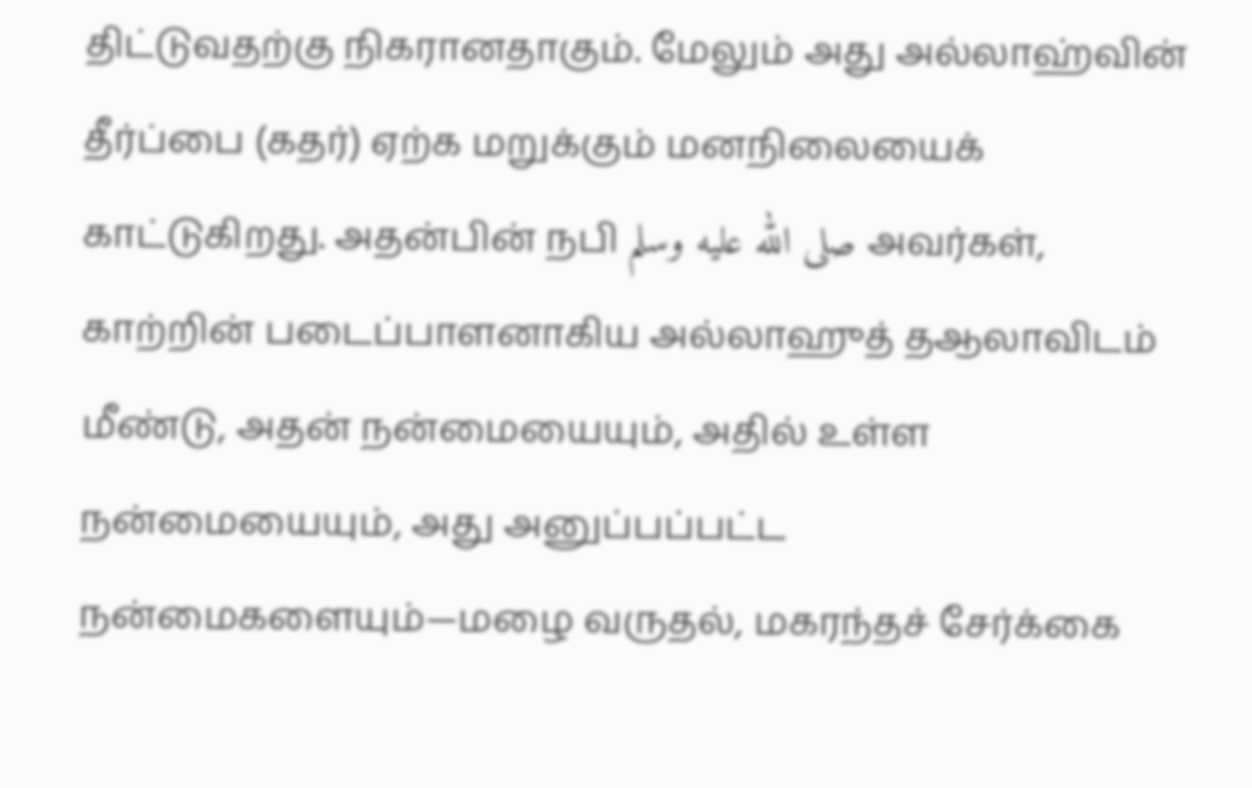திட்டுவதற்கு நிகரானதாகும். மேலும் அது அல்லாஹ்வின் தீர்ப்பை (கதர்) ஏற்க மறுக்கும் மனநிலையைக் காட்டுகிறது. அதன்பின் நபி صلى الله عليه وسلم அவர்கள், காற்றின் படைப்பாளனாகிய அல்லாஹுத் தஆலாவிடம் மீண்டு, அதன் நன்மையையும், அதில் உள்ள நன்மையையும், அது அனுப்பப்பட்ட நன்மைகளையும்—மழை வருதல், மகரந்தச் சேர்க்கை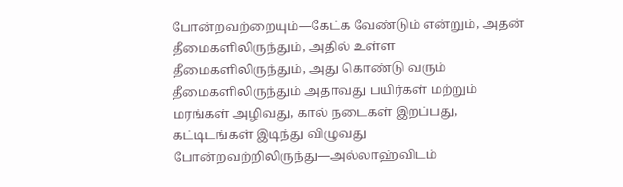போன்றவற்றையும்—கேட்க வேண்டும் என்றும், அதன் தீமைகளிலிருந்தும், அதில் உள்ள தீமைகளிலிருந்தும், அது கொண்டு வரும் தீமைகளிலிருந்தும் அதாவது பயிர்கள் மற்றும் மரங்கள் அழிவது, கால் நடைகள் இறப்பது, கட்டிடங்கள் இடிந்து விழுவது போன்றவற்றிலிருந்து—அல்லாஹ்விடம்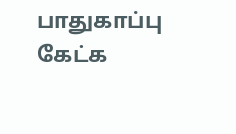பாதுகாப்பு கேட்க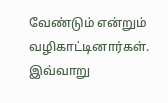வேண்டும் என்றும் வழிகாட்டினார்கள். இவ்வாறு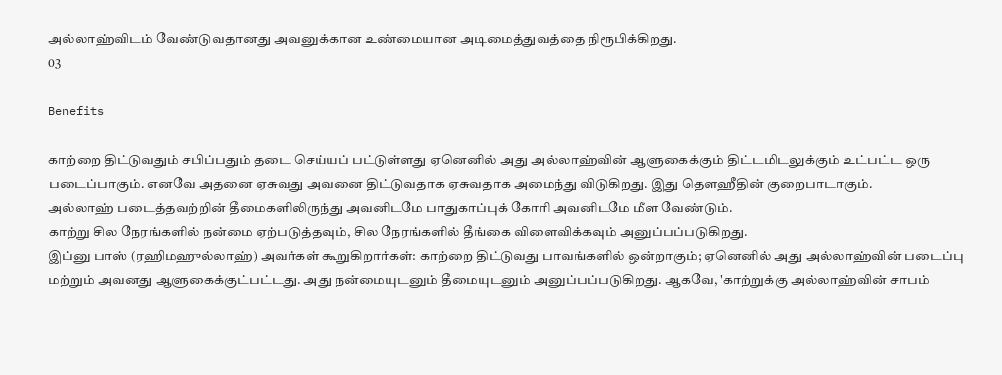அல்லாஹ்விடம் வேண்டுவதானது அவனுக்கான உண்மையான அடிமைத்துவத்தை நிரூபிக்கிறது.
03

Benefits

காற்றை திட்டுவதும் சபிப்பதும் தடை செய்யப் பட்டுள்ளது ஏனெனில் அது அல்லாஹ்வின் ஆளுகைக்கும் திட்டமிடலுக்கும் உட்பட்ட ஒரு படைப்பாகும். எனவே அதனை ஏசுவது அவனை திட்டுவதாக ஏசுவதாக அமைந்து விடுகிறது. இது தௌஹீதின் குறைபாடாகும்.
அல்லாஹ் படைத்தவற்றின் தீமைகளிலிருந்து அவனிடமே பாதுகாப்புக் கோரி அவனிடமே மீள வேண்டும்.
காற்று சில நேரங்களில் நன்மை ஏற்படுத்தவும், சில நேரங்களில் தீங்கை விளைவிக்கவும் அனுப்பப்படுகிறது.
இப்னு பாஸ் (ரஹிமஹுல்லாஹ்) அவர்கள் கூறுகிறார்கள்: காற்றை திட்டுவது பாவங்களில் ஒன்றாகும்; ஏனெனில் அது அல்லாஹ்வின் படைப்பு மற்றும் அவனது ஆளுகைக்குட்பட்டது. அது நன்மையுடனும் தீமையுடனும் அனுப்பப்படுகிறது. ஆகவே, 'காற்றுக்கு அல்லாஹ்வின் சாபம்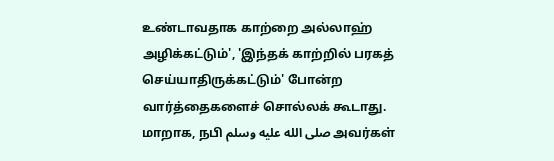உண்டாவதாக காற்றை அல்லாஹ் அழிக்கட்டும்', 'இந்தக் காற்றில் பரகத் செய்யாதிருக்கட்டும்' போன்ற வார்த்தைகளைச் சொல்லக் கூடாது. மாறாக, நபி صلى الله عليه وسلم அவர்கள்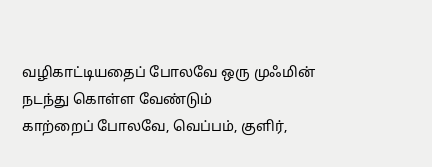வழிகாட்டியதைப் போலவே ஒரு முஃமின் நடந்து கொள்ள வேண்டும்
காற்றைப் போலவே, வெப்பம், குளிர்,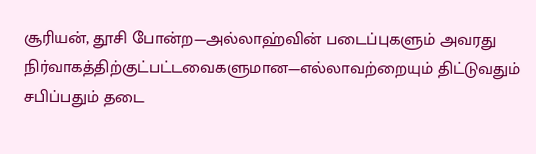சூரியன், தூசி போன்ற—அல்லாஹ்வின் படைப்புகளும் அவரது நிர்வாகத்திற்குட்பட்டவைகளுமான—எல்லாவற்றையும் திட்டுவதும் சபிப்பதும் தடை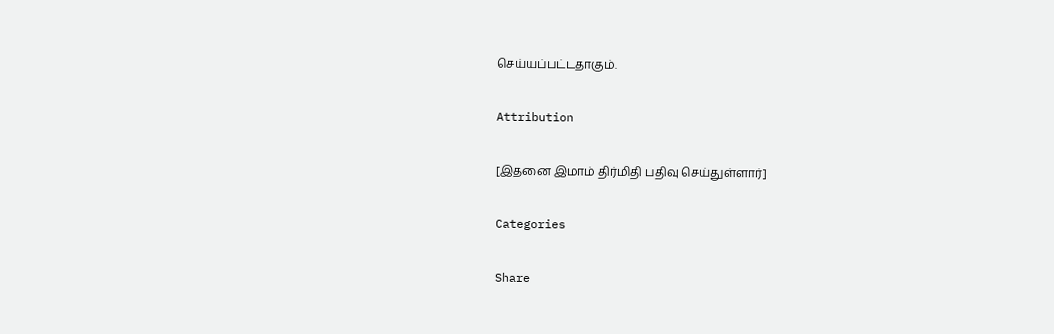செய்யப்பட்டதாகும்.

Attribution

[இதனை இமாம் திர்மிதி பதிவு செய்துள்ளார்]

Categories

Share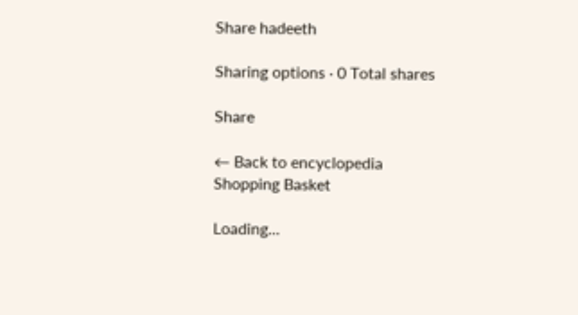Share hadeeth

Sharing options · 0 Total shares

Share

← Back to encyclopedia
Shopping Basket

Loading...